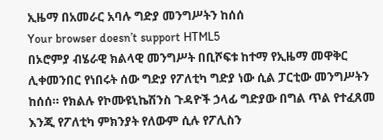ኢዜማ በአመራር አባሉ ግድያ መንግሥትን ከሰሰ
Your browser doesn’t support HTML5
በኦሮምያ ብሄራዊ ክልላዊ መንግሥት በቢሾፍቱ ከተማ የኢዜማ መዋቅር ሊቀመንበር የነበሩት ሰው ግድያ የፖለቲካ ግድያ ነው ሲል ፓርቲው መንግሥትን ከሰሰ። የክልሉ የኮሙዩኒኬሽንስ ጉዳዮች ኃላፊ ግድያው በግል ጥል የተፈጸመ እንጂ የፖለቲካ ምክንያት የለውም ሲሉ የፖሊስን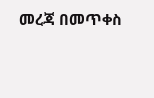መረጃ በመጥቀስ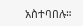አስተባበሉ።